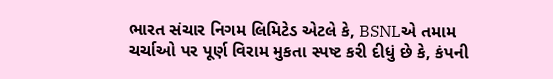ભારત સંચાર નિગમ લિમિટેડ એટલે કે, BSNLએ તમામ ચર્ચાઓ પર પૂર્ણ વિરામ મુકતા સ્પષ્ટ કરી દીધું છે કે, કંપની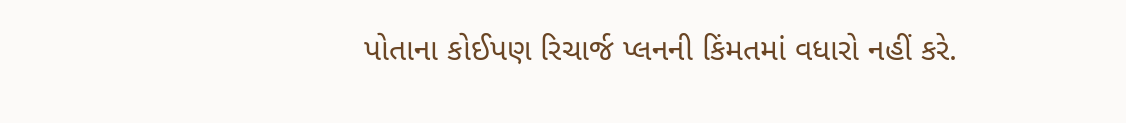પોતાના કોઈપણ રિચાર્જ પ્લનની કિંમતમાં વધારો નહીં કરે.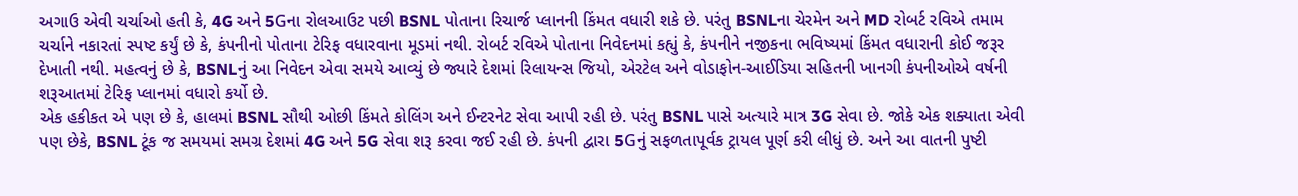અગાઉ એવી ચર્ચાઓ હતી કે, 4G અને 5Gના રોલઆઉટ પછી BSNL પોતાના રિચાર્જ પ્લાનની કિંમત વધારી શકે છે. પરંતુ BSNLના ચેરમેન અને MD રોબર્ટ રવિએ તમામ ચર્ચાને નકારતાં સ્પષ્ટ કર્યું છે કે, કંપનીનો પોતાના ટેરિફ વધારવાના મૂડમાં નથી. રોબર્ટ રવિએ પોતાના નિવેદનમાં કહ્યું કે, કંપનીને નજીકના ભવિષ્યમાં કિંમત વધારાની કોઈ જરૂર દેખાતી નથી. મહત્વનું છે કે, BSNLનું આ નિવેદન એવા સમયે આવ્યું છે જ્યારે દેશમાં રિલાયન્સ જિયો, એરટેલ અને વોડાફોન-આઈડિયા સહિતની ખાનગી કંપનીઓએ વર્ષની શરૂઆતમાં ટેરિફ પ્લાનમાં વધારો કર્યો છે.
એક હકીકત એ પણ છે કે, હાલમાં BSNL સૌથી ઓછી કિંમતે કોલિંગ અને ઈન્ટરનેટ સેવા આપી રહી છે. પરંતુ BSNL પાસે અત્યારે માત્ર 3G સેવા છે. જોકે એક શક્યાતા એવી પણ છેકે, BSNL ટૂંક જ સમયમાં સમગ્ર દેશમાં 4G અને 5G સેવા શરૂ કરવા જઈ રહી છે. કંપની દ્વારા 5Gનું સફળતાપૂર્વક ટ્રાયલ પૂર્ણ કરી લીધું છે. અને આ વાતની પુષ્ટી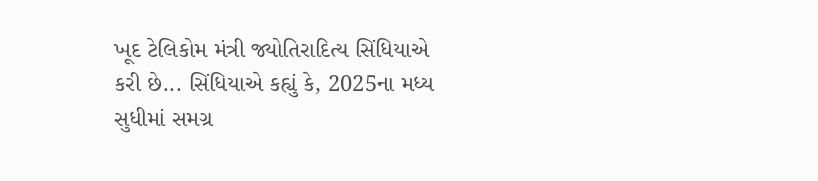ખૂદ ટેલિકોમ મંત્રી જ્યોતિરાદિત્ય સિંધિયાએ કરી છે... સિંધિયાએ કહ્યું કે, 2025ના મધ્ય સુધીમાં સમગ્ર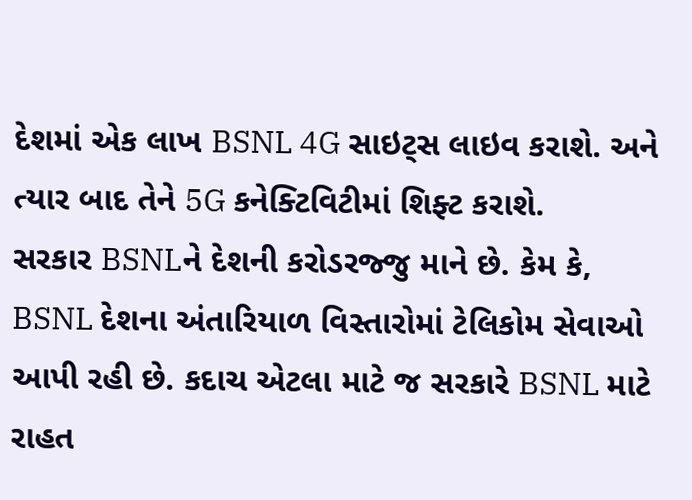દેશમાં એક લાખ BSNL 4G સાઇટ્સ લાઇવ કરાશે. અને ત્યાર બાદ તેને 5G કનેક્ટિવિટીમાં શિફ્ટ કરાશે.
સરકાર BSNLને દેશની કરોડરજ્જુ માને છે. કેમ કે, BSNL દેશના અંતારિયાળ વિસ્તારોમાં ટેલિકોમ સેવાઓ આપી રહી છે. કદાચ એટલા માટે જ સરકારે BSNL માટે રાહત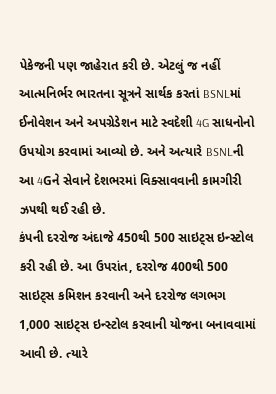પેકેજની પણ જાહેરાત કરી છે. એટલું જ નહીં આત્મનિર્ભર ભારતના સૂત્રને સાર્થક કરતાં BSNLમાં ઈનોવેશન અને અપગ્રેડેશન માટે સ્વદેશી 4G સાધનોનો ઉપયોગ કરવામાં આવ્યો છે. અને અત્યારે BSNLની આ 4Gને સેવાને દેશભરમાં વિક્સાવવાની કામગીરી ઝપથી થઈ રહી છે.
કંપની દરરોજ અંદાજે 450થી 500 સાઇટ્સ ઇન્સ્ટોલ કરી રહી છે. આ ઉપરાંત, દરરોજ 400થી 500 સાઇટ્સ કમિશન કરવાની અને દરરોજ લગભગ 1,000 સાઇટ્સ ઇન્સ્ટોલ કરવાની યોજના બનાવવામાં આવી છે. ત્યારે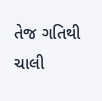તેજ ગતિથી ચાલી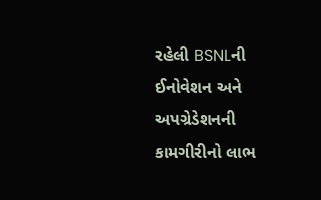રહેલી BSNLની ઈનોવેશન અને અપગ્રેડેશનની કામગીરીનો લાભ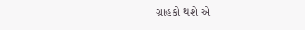ગ્રાહકો થશે એ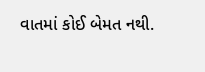વાતમાં કોઈ બેમત નથી.